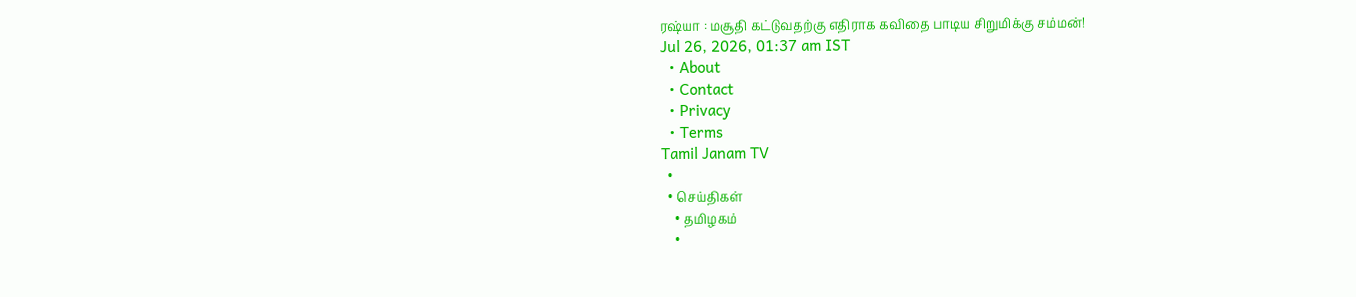ரஷ்யா : மசூதி கட்டுவதற்கு எதிராக கவிதை பாடிய சிறுமிக்கு சம்மன்!
Jul 26, 2026, 01:37 am IST
  • About
  • Contact
  • Privacy
  • Terms
Tamil Janam TV
  •
  • செய்திகள்
    • தமிழகம்
    •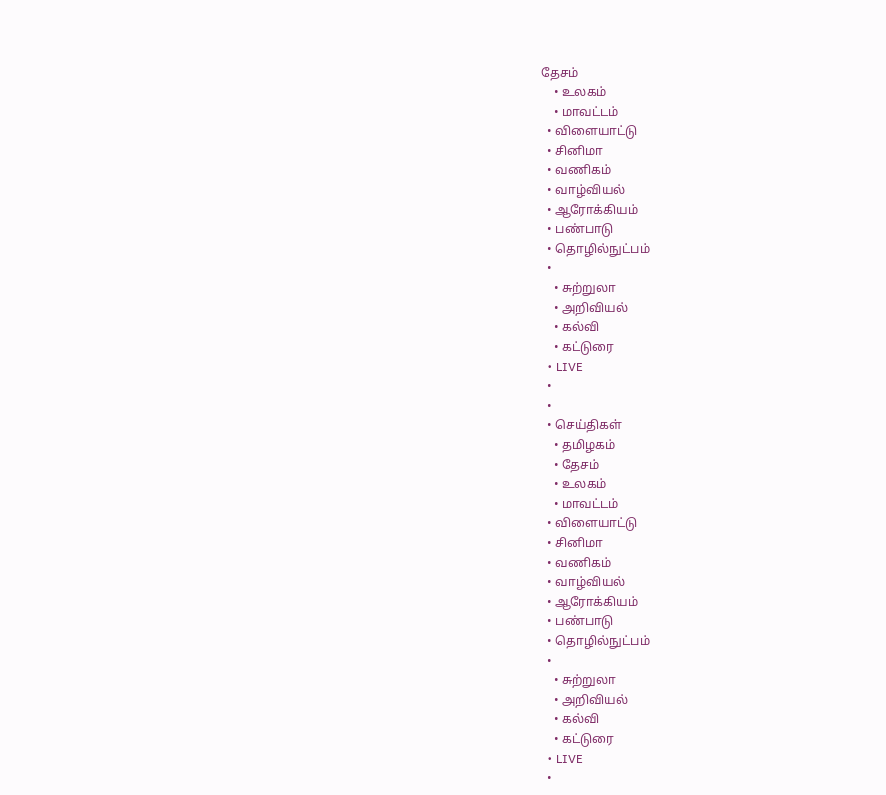தேசம்
    • உலகம்
    • மாவட்டம்
  • விளையாட்டு
  • சினிமா
  • வணிகம்
  • வாழ்வியல்
  • ஆரோக்கியம்
  • பண்பாடு
  • தொழில்நுட்பம்
  •
    • சுற்றுலா
    • அறிவியல்
    • கல்வி
    • கட்டுரை
  • LIVE
  •
  •
  • செய்திகள்
    • தமிழகம்
    • தேசம்
    • உலகம்
    • மாவட்டம்
  • விளையாட்டு
  • சினிமா
  • வணிகம்
  • வாழ்வியல்
  • ஆரோக்கியம்
  • பண்பாடு
  • தொழில்நுட்பம்
  •
    • சுற்றுலா
    • அறிவியல்
    • கல்வி
    • கட்டுரை
  • LIVE
  •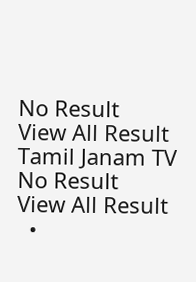No Result
View All Result
Tamil Janam TV
No Result
View All Result
  •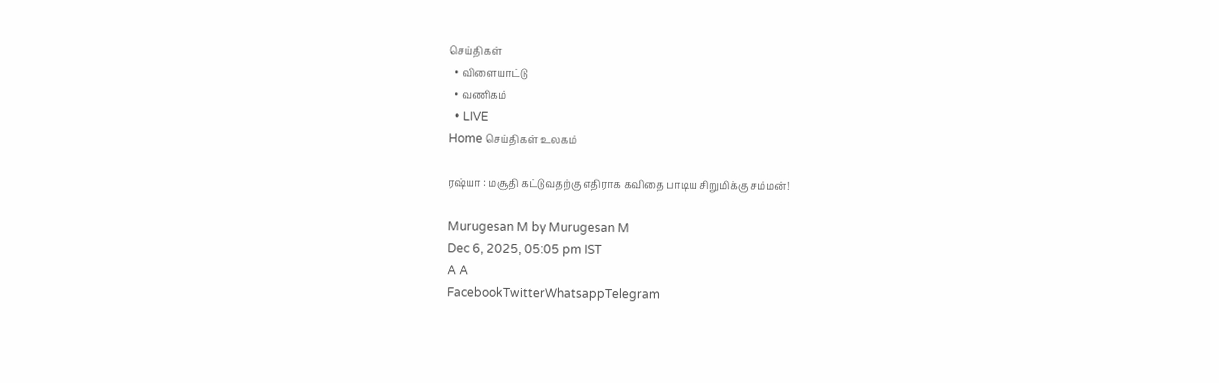செய்திகள்
  • விளையாட்டு
  • வணிகம்
  • LIVE
Home செய்திகள் உலகம்

ரஷ்யா : மசூதி கட்டுவதற்கு எதிராக கவிதை பாடிய சிறுமிக்கு சம்மன்!

Murugesan M by Murugesan M
Dec 6, 2025, 05:05 pm IST
A A
FacebookTwitterWhatsappTelegram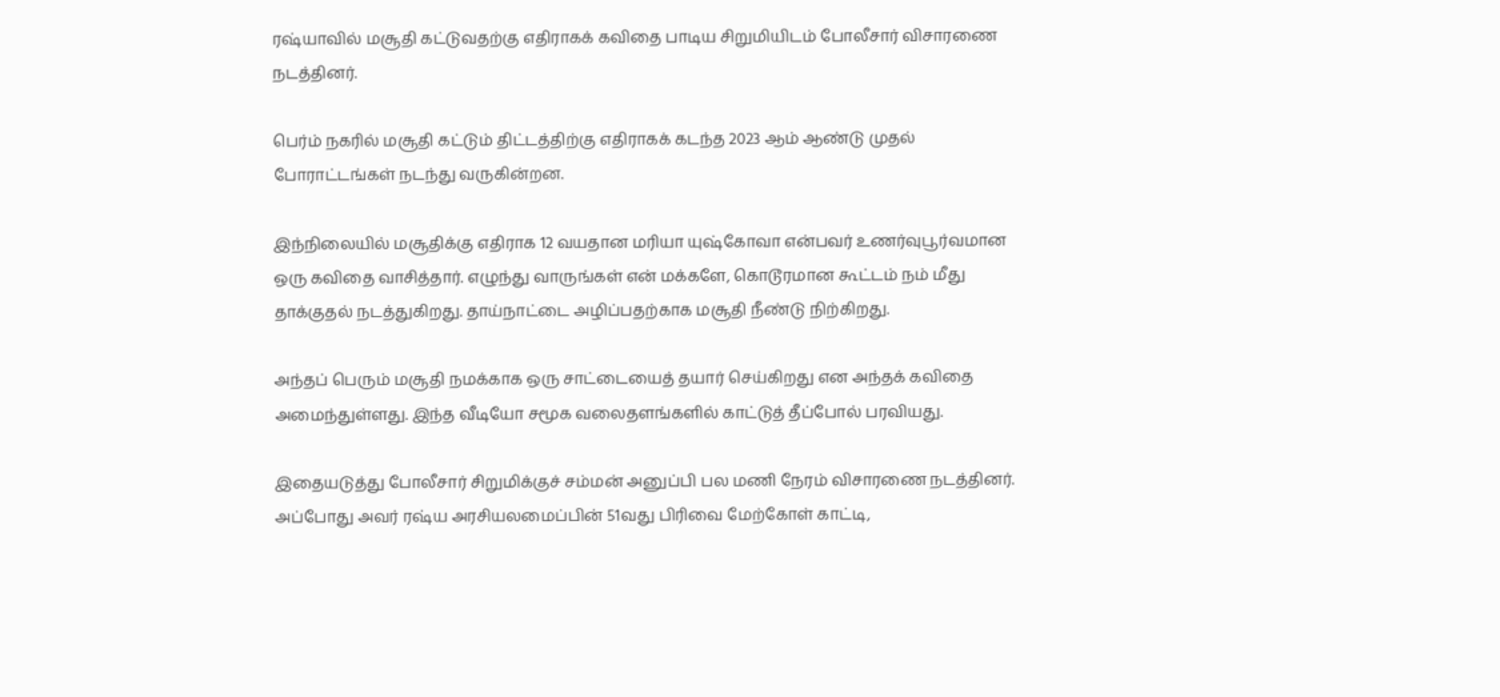ரஷ்யாவில் மசூதி கட்டுவதற்கு எதிராகக் கவிதை பாடிய சிறுமியிடம் போலீசார் விசாரணை நடத்தினர்.

பெர்ம் நகரில் மசூதி கட்டும் திட்டத்திற்கு எதிராகக் கடந்த 2023 ஆம் ஆண்டு முதல் போராட்டங்கள் நடந்து வருகின்றன.

இந்நிலையில் மசூதிக்கு எதிராக 12 வயதான மரியா யுஷ்கோவா என்பவர் உணர்வுபூர்வமான ஒரு கவிதை வாசித்தார். எழுந்து வாருங்கள் என் மக்களே, கொடூரமான கூட்டம் நம் மீது தாக்குதல் நடத்துகிறது. தாய்நாட்டை அழிப்பதற்காக மசூதி நீண்டு நிற்கிறது.

அந்தப் பெரும் மசூதி நமக்காக ஒரு சாட்டையைத் தயார் செய்கிறது என அந்தக் கவிதை அமைந்துள்ளது. இந்த வீடியோ சமூக வலைதளங்களில் காட்டுத் தீப்போல் பரவியது.

இதையடுத்து போலீசார் சிறுமிக்குச் சம்மன் அனுப்பி பல மணி நேரம் விசாரணை நடத்தினர். அப்போது அவர் ரஷ்ய அரசியலமைப்பின் 51வது பிரிவை மேற்கோள் காட்டி,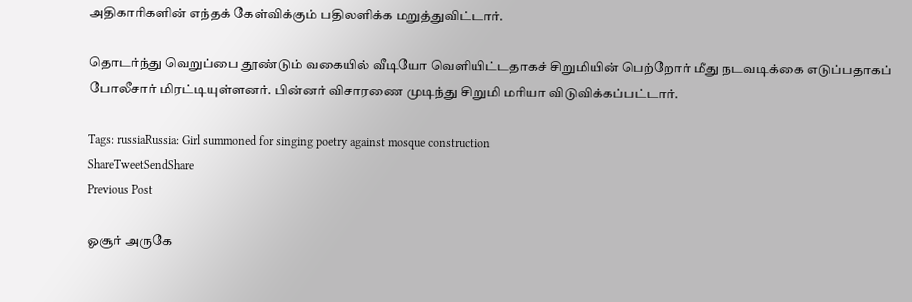அதிகாரிகளின் எந்தக் கேள்விக்கும் பதிலளிக்க மறுத்துவிட்டார்.

தொடர்ந்து வெறுப்பை தூண்டும் வகையில் வீடியோ வெளியிட்டதாகச் சிறுமியின் பெற்றோர் மீது நடவடிக்கை எடுப்பதாகப் போலீசார் மிரட்டியுள்ளனர். பின்னர் விசாரணை முடிந்து சிறுமி மரியா விடுவிக்கப்பட்டார்.

Tags: russiaRussia: Girl summoned for singing poetry against mosque construction
ShareTweetSendShare
Previous Post

ஓசூர் அருகே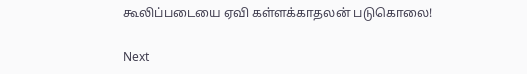கூலிப்படையை ஏவி கள்ளக்காதலன் படுகொலை!

Next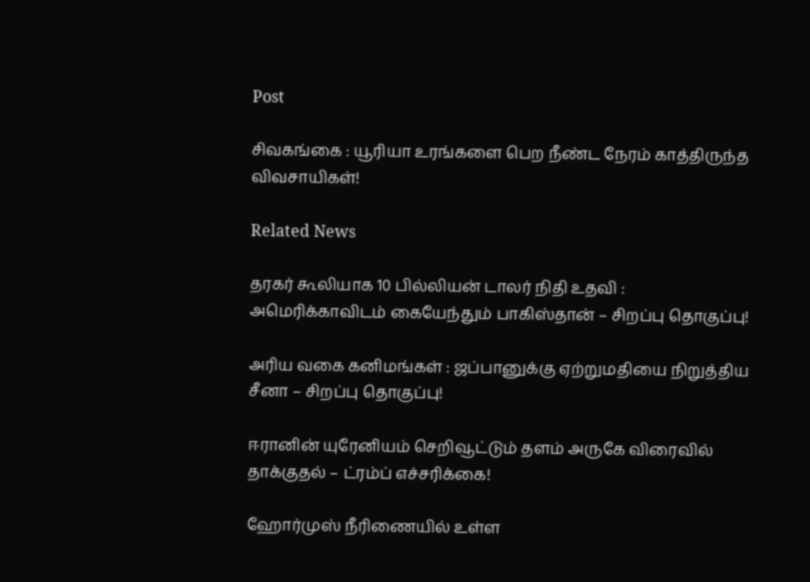Post

சிவகங்கை : யூரியா உரங்களை பெற நீண்ட நேரம் காத்திருந்த விவசாயிகள்!

Related News

தரகர் கூலியாக 10 பில்லியன் டாலர் நிதி உதவி : அமெரிக்காவிடம் கையேந்தும் பாகிஸ்தான் – சிறப்பு தொகுப்பு!

அரிய வகை கனிமங்கள் : ஜப்பானுக்கு ஏற்றுமதியை நிறுத்திய சீனா – சிறப்பு தொகுப்பு!

ஈரானின் யுரேனியம் செறிவூட்டும் தளம் அருகே விரைவில் தாக்குதல் – ட்ரம்ப் எச்சரிக்கை!

ஹோர்முஸ் நீரிணையில் உள்ள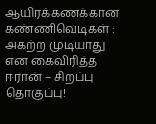ஆயிரக்கணக்கான கண்ணிவெடிகள் : அகற்ற முடியாது என கைவிரித்த ஈரான் – சிறப்பு தொகுப்பு!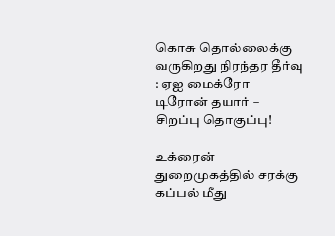கொசு தொல்லைக்கு வருகிறது நிரந்தர தீர்வு : ஏஐ மைக்ரோ டிரோன் தயார் – சிறப்பு தொகுப்பு!

உக்ரைன் துறைமுகத்தில் சரக்கு கப்பல் மீது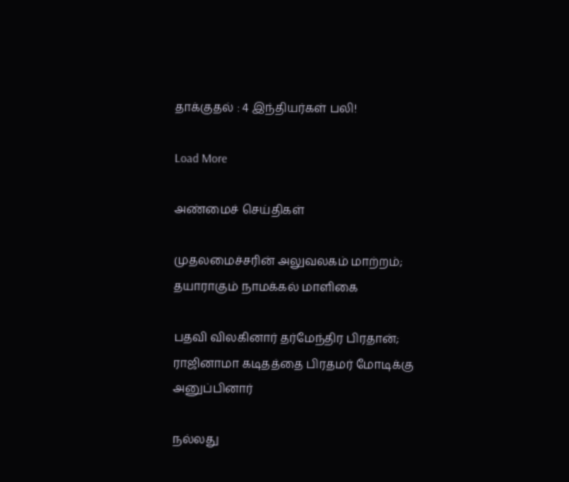தாக்குதல் : 4 இந்தியர்கள் பலி!

Load More

அண்மைச் செய்திகள்

முதலமைச்சரின் அலுவலகம் மாற்றம்; தயாராகும் நாமக்கல் மாளிகை

பதவி விலகினார் தர்மேந்திர பிரதான்; ராஜினாமா கடிதத்தை பிரதமர் மோடிக்கு அனுப்பினார்

நல்லது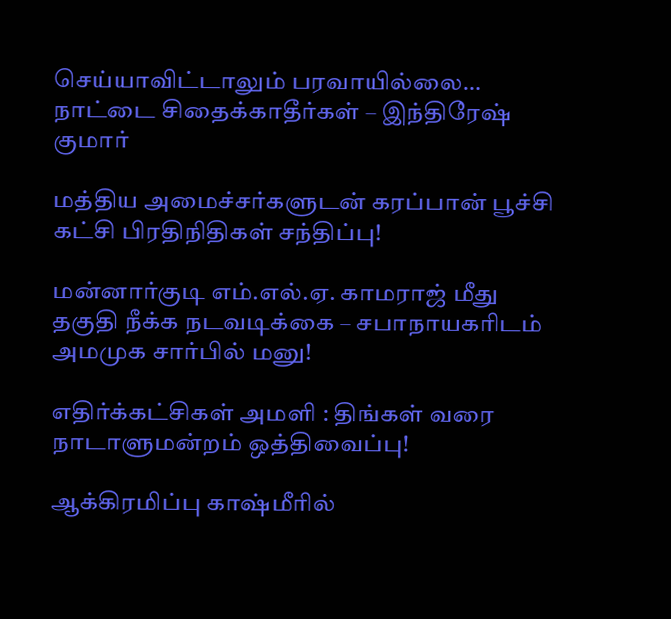செய்யாவிட்டாலும் பரவாயில்லை… நாட்டை சிதைக்காதீர்கள் – இந்திரேஷ் குமார்

மத்திய அமைச்சர்களுடன் கரப்பான் பூச்சி கட்சி பிரதிநிதிகள் சந்திப்பு!

மன்னார்குடி எம்.எல்.ஏ. காமராஜ் மீது தகுதி நீக்க நடவடிக்கை – சபாநாயகரிடம் அமமுக சார்பில் மனு!

எதிர்க்கட்சிகள் அமளி : திங்கள் வரை நாடாளுமன்றம் ஒத்திவைப்பு!

ஆக்கிரமிப்பு காஷ்மீரில்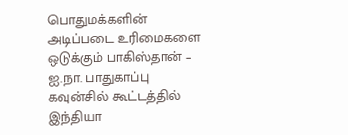பொதுமக்களின் அடிப்படை உரிமைகளை ஒடுக்கும் பாகிஸ்தான் – ஐ.நா. பாதுகாப்பு கவுன்சில் கூட்டத்தில் இந்தியா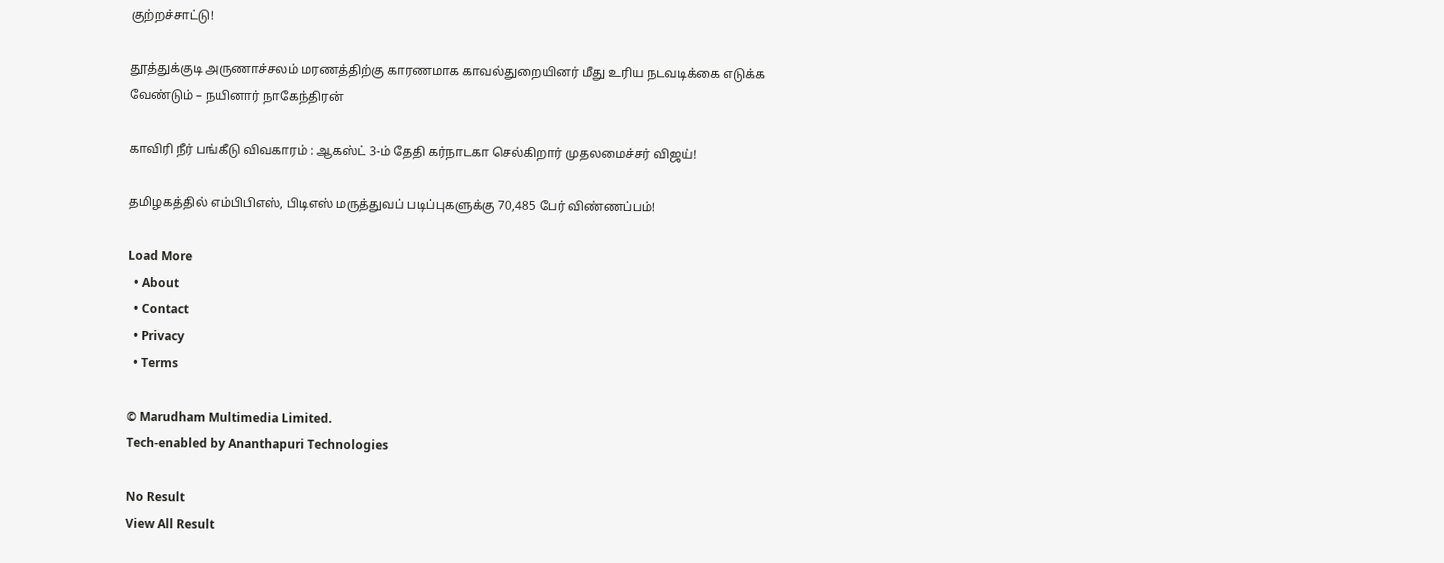குற்றச்சாட்டு!

தூத்துக்குடி அருணாச்சலம் மரணத்திற்கு காரணமாக காவல்துறையினர் மீது உரிய நடவடிக்கை எடுக்க வேண்டும் – நயினார் நாகேந்திரன்

காவிரி நீர் பங்கீடு விவகாரம் : ஆகஸ்ட் 3-ம் தேதி கர்நாடகா செல்கிறார் முதலமைச்சர் விஜய்!

தமிழகத்தில் எம்பிபிஎஸ், பிடிஎஸ் மருத்துவப் படிப்புகளுக்கு 70,485 பேர் விண்ணப்பம்!

Load More
  • About
  • Contact
  • Privacy
  • Terms

© Marudham Multimedia Limited.
Tech-enabled by Ananthapuri Technologies

No Result
View All Result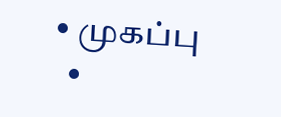• முகப்பு
  •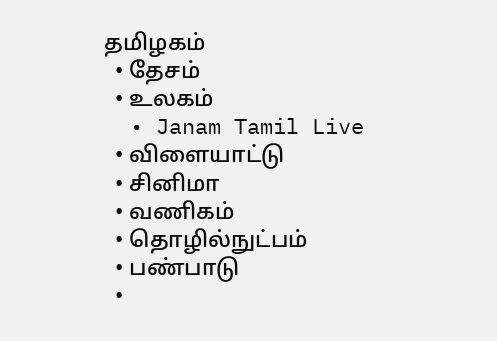தமிழகம்
  • தேசம்
  • உலகம்
  • Janam Tamil Live
  • விளையாட்டு
  • சினிமா
  • வணிகம்
  • தொழில்நுட்பம்
  • பண்பாடு
  •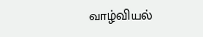வாழ்வியல்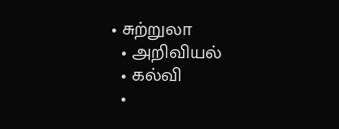• சுற்றுலா
  • அறிவியல்
  • கல்வி
  •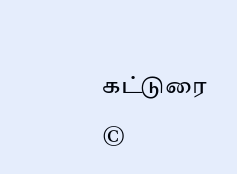கட்டுரை

©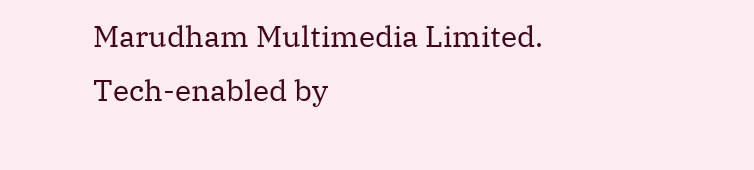Marudham Multimedia Limited.
Tech-enabled by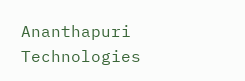Ananthapuri Technologies